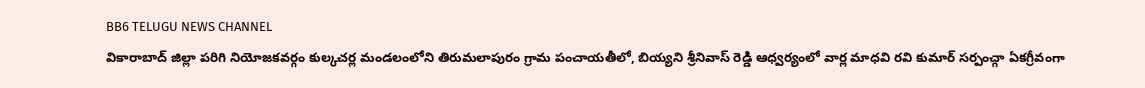BB6 TELUGU NEWS CHANNEL
వికారాబాద్ జిల్లా పరిగి నియోజకవర్గం కుల్కచర్ల మండలంలోని తిరుమలాపురం గ్రామ పంచాయతీలో, బియ్యని శ్రీనివాస్ రెడ్డి ఆధ్వర్యంలో వార్ల మాధవి రవి కుమార్ సర్పంచ్గా ఏకగ్రీవంగా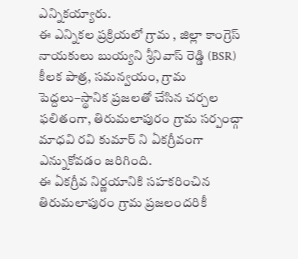ఎన్నికయ్యారు.
ఈ ఎన్నికల ప్రక్రియలో గ్రామ , జిల్లా కాంగ్రెస్ నాయకులు బుయ్యని శ్రీనివాస్ రెడ్డి (BSR) కీలక పాత్ర, సమన్వయం, గ్రామ పెద్దలు–స్థానిక ప్రజలతో చేసిన చర్చల ఫలితంగా, తిరుమలాపురం గ్రామ సర్పంచ్గా మాధవి రవి కుమార్ ని ఏకగ్రీవంగా ఎన్నుకోవడం జరిగింది.
ఈ ఏకగ్రీవ నిర్ణయానికి సహకరించిన తిరుమలాపురం గ్రామ ప్రజలందరికీ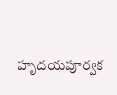హృదయపూర్వక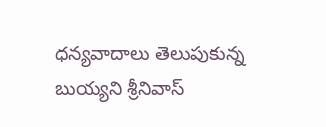ధన్యవాదాలు తెలుపుకున్న బుయ్యని శ్రీనివాస్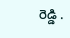రెడ్డి .